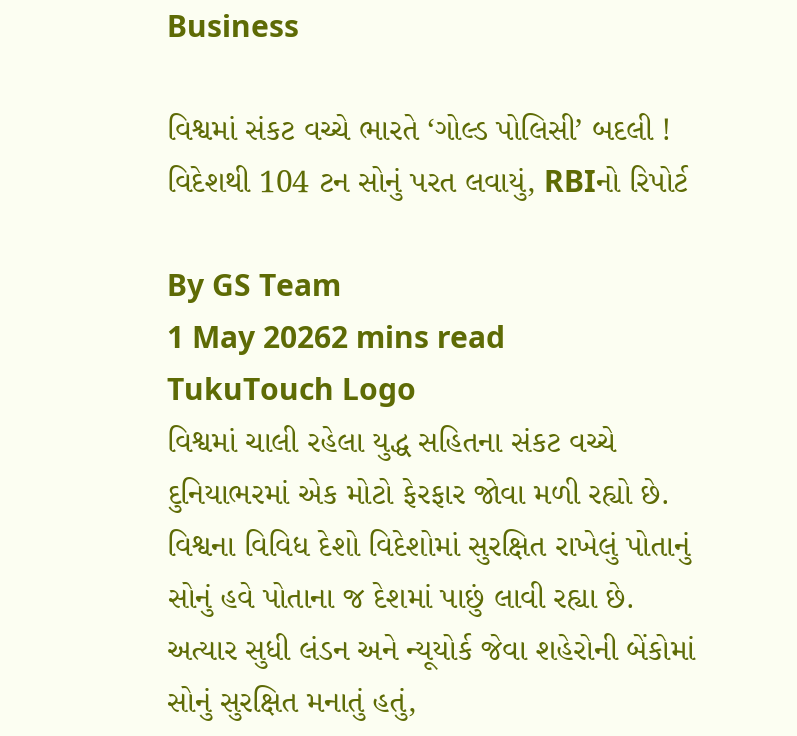Business

વિશ્વમાં સંકટ વચ્ચે ભારતે ‘ગોલ્ડ પોલિસી’ બદલી ! વિદેશથી 104 ટન સોનું પરત લવાયું, RBIનો રિપોર્ટ

By GS Team
1 May 20262 mins read
TukuTouch Logo
વિશ્વમાં ચાલી રહેલા યુદ્ધ સહિતના સંકટ વચ્ચે દુનિયાભરમાં એક મોટો ફેરફાર જોવા મળી રહ્યો છે. વિશ્વના વિવિધ દેશો વિદેશોમાં સુરક્ષિત રાખેલું પોતાનું સોનું હવે પોતાના જ દેશમાં પાછું લાવી રહ્યા છે. અત્યાર સુધી લંડન અને ન્યૂયોર્ક જેવા શહેરોની બેંકોમાં સોનું સુરક્ષિત મનાતું હતું,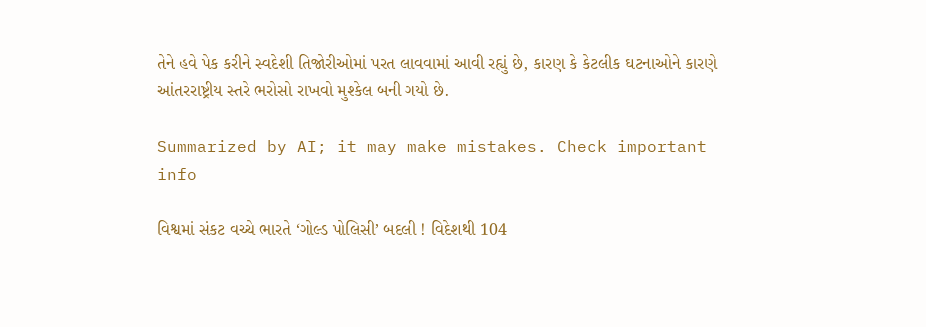તેને હવે પેક કરીને સ્વદેશી તિજોરીઓમાં પરત લાવવામાં આવી રહ્યું છે, કારણ કે કેટલીક ઘટનાઓને કારણે આંતરરાષ્ટ્રીય સ્તરે ભરોસો રાખવો મુશ્કેલ બની ગયો છે.

Summarized by AI; it may make mistakes. Check important info

વિશ્વમાં સંકટ વચ્ચે ભારતે ‘ગોલ્ડ પોલિસી’ બદલી ! વિદેશથી 104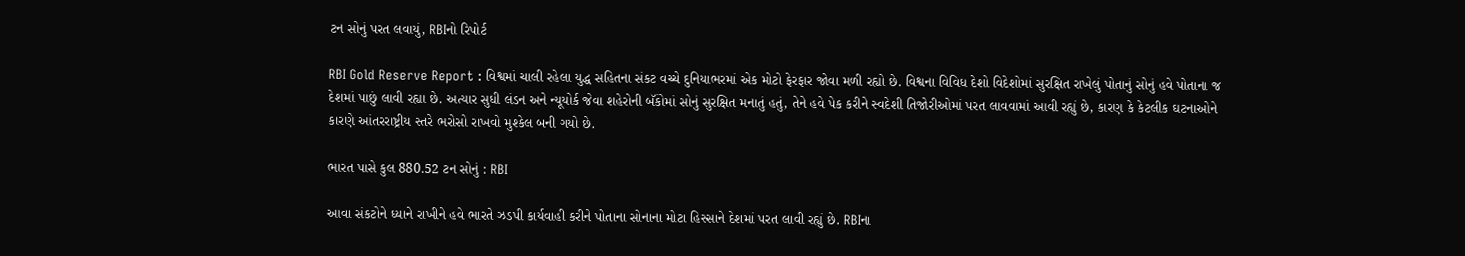ટન સોનું પરત લવાયું, RBIનો રિપોર્ટ

RBI Gold Reserve Report : વિશ્વમાં ચાલી રહેલા યુદ્ધ સહિતના સંકટ વચ્ચે દુનિયાભરમાં એક મોટો ફેરફાર જોવા મળી રહ્યો છે. વિશ્વના વિવિધ દેશો વિદેશોમાં સુરક્ષિત રાખેલું પોતાનું સોનું હવે પોતાના જ દેશમાં પાછું લાવી રહ્યા છે. અત્યાર સુધી લંડન અને ન્યૂયોર્ક જેવા શહેરોની બૅંકોમાં સોનું સુરક્ષિત મનાતું હતું, તેને હવે પેક કરીને સ્વદેશી તિજોરીઓમાં પરત લાવવામાં આવી રહ્યું છે, કારણ કે કેટલીક ઘટનાઓને કારણે આંતરરાષ્ટ્રીય સ્તરે ભરોસો રાખવો મુશ્કેલ બની ગયો છે.

ભારત પાસે કુલ 880.52 ટન સોનું : RBI

આવા સંકટોને ધ્યાને રાખીને હવે ભારતે ઝડપી કાર્યવાહી કરીને પોતાના સોનાના મોટા હિસ્સાને દેશમાં પરત લાવી રહ્યું છે. RBIના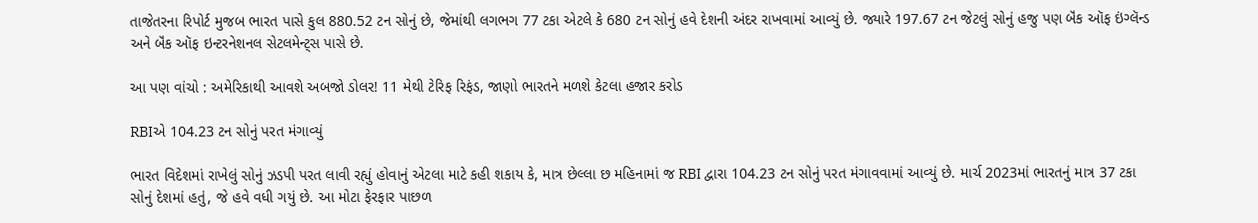તાજેતરના રિપોર્ટ મુજબ ભારત પાસે કુલ 880.52 ટન સોનું છે, જેમાંથી લગભગ 77 ટકા એટલે કે 680 ટન સોનું હવે દેશની અંદર રાખવામાં આવ્યું છે. જ્યારે 197.67 ટન જેટલું સોનું હજુ પણ બૅંક ઑફ ઇંગ્લૅન્ડ અને બૅંક ઑફ ઇન્ટરનેશનલ સેટલમેન્ટ્સ પાસે છે.

આ પણ વાંચો : અમેરિકાથી આવશે અબજો ડોલર! 11 મેથી ટેરિફ રિફંડ, જાણો ભારતને મળશે કેટલા હજાર કરોડ

RBIએ 104.23 ટન સોનું પરત મંગાવ્યું

ભારત વિદેશમાં રાખેલું સોનું ઝડપી પરત લાવી રહ્યું હોવાનું એટલા માટે કહી શકાય કે, માત્ર છેલ્લા છ મહિનામાં જ RBI દ્વારા 104.23 ટન સોનું પરત મંગાવવામાં આવ્યું છે. માર્ચ 2023માં ભારતનું માત્ર 37 ટકા સોનું દેશમાં હતું, જે હવે વધી ગયું છે. આ મોટા ફેરફાર પાછળ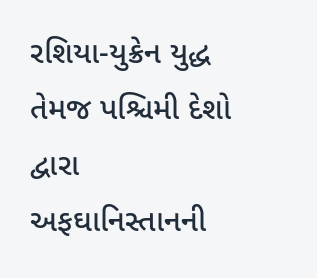રશિયા-યુક્રેન યુદ્ધ તેમજ પશ્ચિમી દેશો દ્વારા અફઘાનિસ્તાનની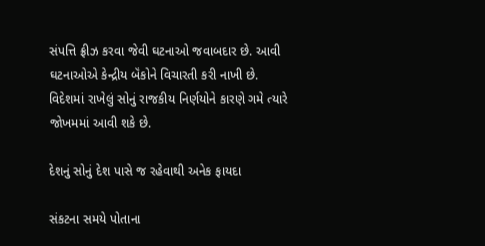સંપત્તિ ફ્રીઝ કરવા જેવી ઘટનાઓ જવાબદાર છે. આવી ઘટનાઓએ કેન્દ્રીય બૅંકોને વિચારતી કરી નાખી છે. વિદેશમાં રાખેલું સોનું રાજકીય નિર્ણયોને કારણે ગમે ત્યારે જોખમમાં આવી શકે છે.

દેશનું સોનું દેશ પાસે જ રહેવાથી અનેક ફાયદા

સંકટના સમયે પોતાના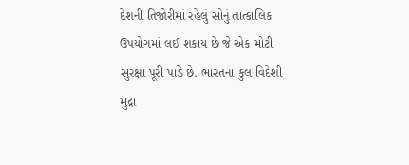દેશની તિજોરીમાં રહેલું સોનું તાત્કાલિક ઉપયોગમાં લઈ શકાય છે જે એક મોટી સુરક્ષા પૂરી પાડે છે. ભારતના કુલ વિદેશી મુદ્રા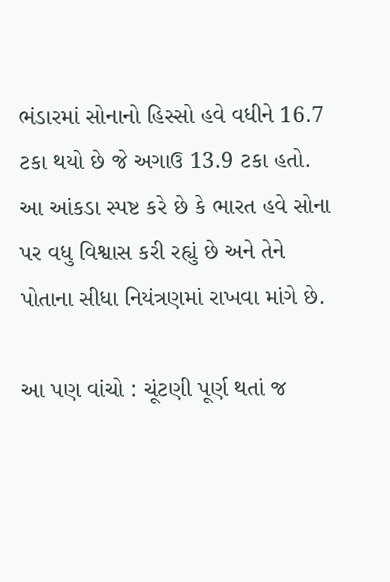ભંડારમાં સોનાનો હિસ્સો હવે વધીને 16.7 ટકા થયો છે જે અગાઉ 13.9 ટકા હતો. આ આંકડા સ્પષ્ટ કરે છે કે ભારત હવે સોના પર વધુ વિશ્વાસ કરી રહ્યું છે અને તેને પોતાના સીધા નિયંત્રણમાં રાખવા માંગે છે.

આ પણ વાંચો : ચૂંટણી પૂર્ણ થતાં જ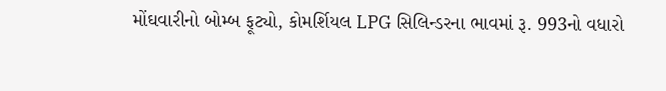મોંઘવારીનો બોમ્બ ફૂટ્યો, કોમર્શિયલ LPG સિલિન્ડરના ભાવમાં રૂ. 993નો વધારો